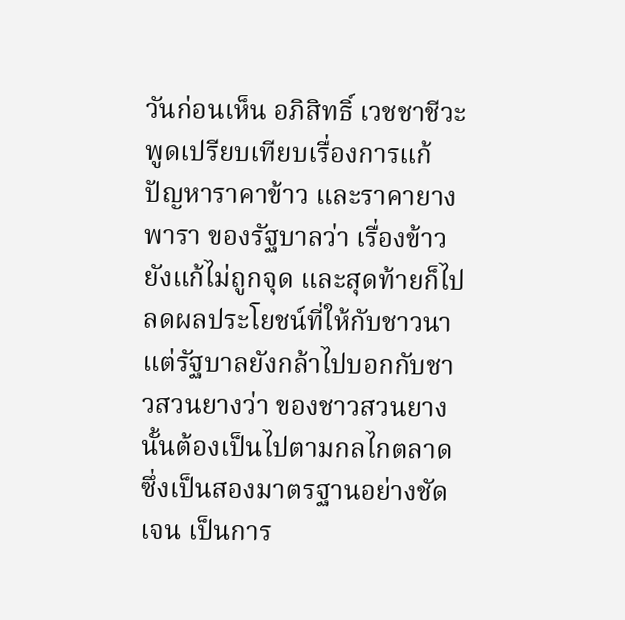วันก่อนเห็น อภิสิทธิ์ เวชชาชีวะ พูดเปรียบเทียบเรื่องการแก้ปัญหาราคาข้าว และราคายางพารา ของรัฐบาลว่า เรื่องข้าวยังแก้ไม่ถูกจุด และสุดท้ายก็ไปลดผลประโยชน์ที่ให้กับชาวนา แต่รัฐบาลยังกล้าไปบอกกับชาวสวนยางว่า ของชาวสวนยางนั้นต้องเป็นไปตามกลไกตลาด ซึ่งเป็นสองมาตรฐานอย่างชัดเจน เป็นการ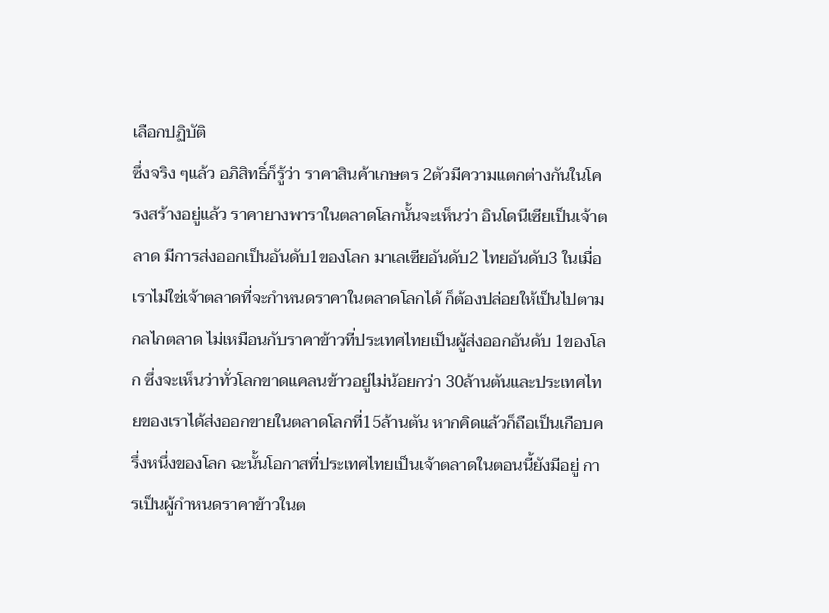เลือกปฏิบัติ
ซึ่งจริง ๆแล้ว อภิสิทธิ์ก็รู้ว่า ราคาสินค้าเกษตร 2ตัวมีความแตกต่างกันในโครงสร้างอยู่แล้ว ราคายางพาราในตลาดโลกนั้นจะเห็นว่า อินโดนีเซียเป็นเจ้าตลาด มีการส่งออกเป็นอันดับ1ของโลก มาเลเซียอันดับ2 ไทยอันดับ3 ในเมื่อเราไม่ใช่เจ้าตลาดที่จะกำหนดราคาในตลาดโลกได้ ก็ต้องปล่อยให้เป็นไปตามกลไกตลาด ไม่เหมือนกับราคาข้าวที่ประเทศไทยเป็นผู้ส่งออกอันดับ 1ของโลก ซึ่งจะเห็นว่าทั่วโลกขาดแคลนข้าวอยู่ไม่น้อยกว่า 30ล้านตันและประเทศไทยของเราได้ส่งออกขายในตลาดโลกที่15ล้านตัน หากคิดแล้วก็ถือเป็นเกือบครึ่งหนึ่งของโลก ฉะนั้นโอกาสที่ประเทศไทยเป็นเจ้าตลาดในตอนนี้ยังมีอยู่ การเป็นผู้กำหนดราคาข้าวในต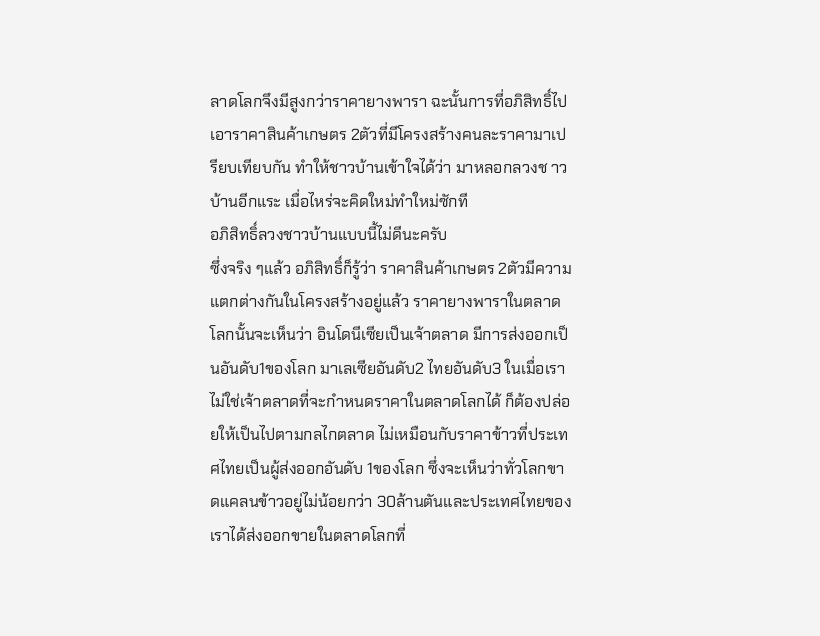ลาดโลกจึงมีสูงกว่าราคายางพารา ฉะนั้นการที่อภิสิทธิ์ไปเอาราคาสินค้าเกษตร 2ตัวที่มีโครงสร้างคนละราคามาเปรียบเทียบกัน ทำให้ชาวบ้านเข้าใจได้ว่า มาหลอกลวงช าวบ้านอีกแระ เมื่อไหร่จะคิดใหม่ทำใหม่ซักที
อภิสิทธิ์ลวงชาวบ้านแบบนี้ไม่ดีนะครับ
ซึ่งจริง ๆแล้ว อภิสิทธิ์ก็รู้ว่า ราคาสินค้าเกษตร 2ตัวมีความแตกต่างกันในโครงสร้างอยู่แล้ว ราคายางพาราในตลาดโลกนั้นจะเห็นว่า อินโดนีเซียเป็นเจ้าตลาด มีการส่งออกเป็นอันดับ1ของโลก มาเลเซียอันดับ2 ไทยอันดับ3 ในเมื่อเราไม่ใช่เจ้าตลาดที่จะกำหนดราคาในตลาดโลกได้ ก็ต้องปล่อยให้เป็นไปตามกลไกตลาด ไม่เหมือนกับราคาข้าวที่ประเทศไทยเป็นผู้ส่งออกอันดับ 1ของโลก ซึ่งจะเห็นว่าทั่วโลกขาดแคลนข้าวอยู่ไม่น้อยกว่า 30ล้านตันและประเทศไทยของเราได้ส่งออกขายในตลาดโลกที่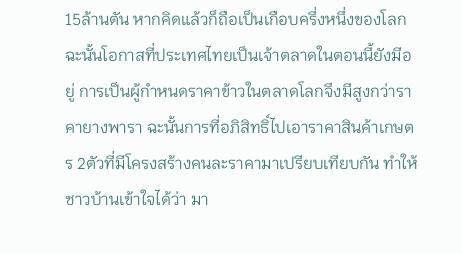15ล้านตัน หากคิดแล้วก็ถือเป็นเกือบครึ่งหนึ่งของโลก ฉะนั้นโอกาสที่ประเทศไทยเป็นเจ้าตลาดในตอนนี้ยังมีอยู่ การเป็นผู้กำหนดราคาข้าวในตลาดโลกจึงมีสูงกว่าราคายางพารา ฉะนั้นการที่อภิสิทธิ์ไปเอาราคาสินค้าเกษตร 2ตัวที่มีโครงสร้างคนละราคามาเปรียบเทียบกัน ทำให้ชาวบ้านเข้าใจได้ว่า มา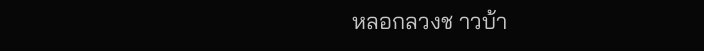หลอกลวงช าวบ้า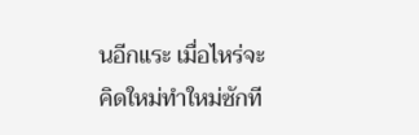นอีกแระ เมื่อไหร่จะคิดใหม่ทำใหม่ซักที